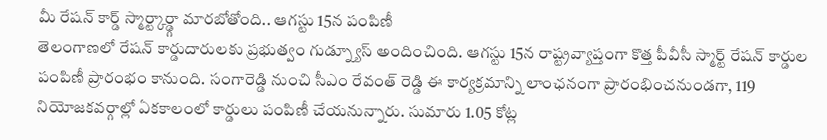మీ రేషన్ కార్డ్ స్మార్ట్కార్డ్గా మారబోతోంది.. ఆగస్టు 15న పంపిణీ
తెలంగాణలో రేషన్ కార్డుదారులకు ప్రభుత్వం గుడ్న్యూస్ అందించింది. ఆగస్టు 15న రాష్ట్రవ్యాప్తంగా కొత్త పీవీసీ స్మార్ట్ రేషన్ కార్డుల పంపిణీ ప్రారంభం కానుంది. సంగారెడ్డి నుంచి సీఎం రేవంత్ రెడ్డి ఈ కార్యక్రమాన్ని లాంఛనంగా ప్రారంభించనుండగా, 119 నియోజకవర్గాల్లో ఏకకాలంలో కార్డులు పంపిణీ చేయనున్నారు. సుమారు 1.05 కోట్ల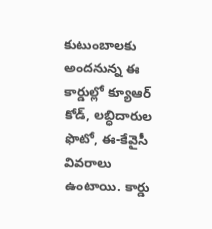కుటుంబాలకు అందనున్న ఈ కార్డుల్లో క్యూఆర్ కోడ్, లబ్ధిదారుల ఫొటో, ఈ-కేవైసీ వివరాలు ఉంటాయి. కార్డు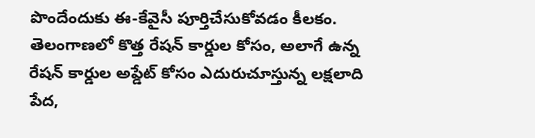పొందేందుకు ఈ-కేవైసీ పూర్తిచేసుకోవడం కీలకం.
తెలంగాణలో కొత్త రేషన్ కార్డుల కోసం, అలాగే ఉన్న రేషన్ కార్డుల అప్డేట్ కోసం ఎదురుచూస్తున్న లక్షలాది పేద,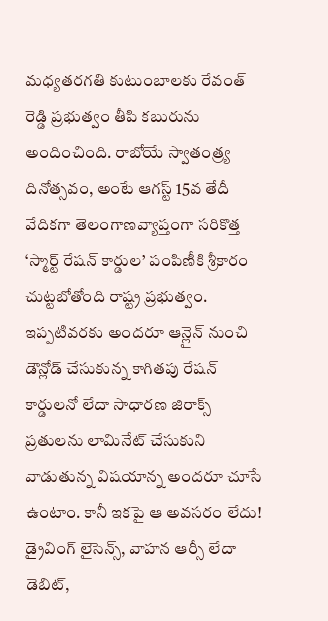మధ్యతరగతి కుటుంబాలకు రేవంత్ రెడ్డి ప్రభుత్వం తీపి కబురును అందించింది. రాబోయే స్వాతంత్ర్య దినోత్సవం, అంటే ఆగస్ట్ 15వ తేదీ వేదికగా తెలంగాణవ్యాప్తంగా సరికొత్త ‘స్మార్ట్ రేషన్ కార్డుల’ పంపిణీకి శ్రీకారం చుట్టబోతోంది రాష్ట్ర ప్రభుత్వం. ఇప్పటివరకు అందరూ ఆన్లైన్ నుంచి డౌన్లోడ్ చేసుకున్న కాగితపు రేషన్ కార్డులనో లేదా సాధారణ జిరాక్స్ ప్రతులను లామినేట్ చేసుకుని వాడుతున్న విషయాన్న అందరూ చూసే ఉంటాం. కానీ ఇకపై ఆ అవసరం లేదు! డ్రైవింగ్ లైసెన్స్, వాహన ఆర్సీ లేదా డెబిట్,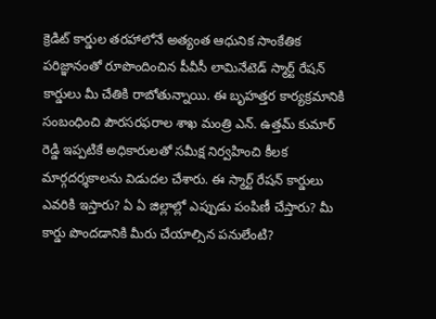క్రెడిట్ కార్డుల తరహాలోనే అత్యంత ఆధునిక సాంకేతిక పరిజ్ఞానంతో రూపొందించిన పీవీసీ లామినేటెడ్ స్మార్ట్ రేషన్ కార్డులు మీ చేతికి రాబోతున్నాయి. ఈ బృహత్తర కార్యక్రమానికి సంబంధించి పౌరసరఫరాల శాఖ మంత్రి ఎన్. ఉత్తమ్ కుమార్ రెడ్డి ఇప్పటికే అధికారులతో సమీక్ష నిర్వహించి కీలక మార్గదర్శకాలను విడుదల చేశారు. ఈ స్మార్ట్ రేషన్ కార్డులు ఎవరికి ఇస్తారు? ఏ ఏ జిల్లాల్లో ఎప్పుడు పంపిణీ చేస్తారు? మీ కార్డు పొందడానికి మీరు చేయాల్సిన పనులేంటి?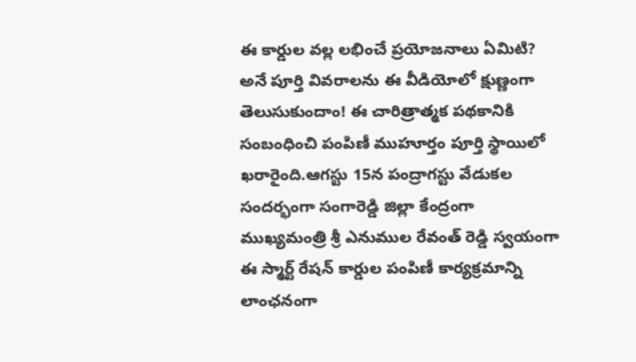ఈ కార్డుల వల్ల లభించే ప్రయోజనాలు ఏమిటి? అనే పూర్తి వివరాలను ఈ వీడియోలో క్షుణ్ణంగా తెలుసుకుందాం! ఈ చారిత్రాత్మక పథకానికి సంబంధించి పంపిణీ ముహూర్తం పూర్తి స్థాయిలో ఖరారైంది.ఆగస్టు 15న పంద్రాగస్టు వేడుకల సందర్భంగా సంగారెడ్డి జిల్లా కేంద్రంగా ముఖ్యమంత్రి శ్రీ ఎనుముల రేవంత్ రెడ్డి స్వయంగా ఈ స్మార్ట్ రేషన్ కార్డుల పంపిణీ కార్యక్రమాన్ని లాంఛనంగా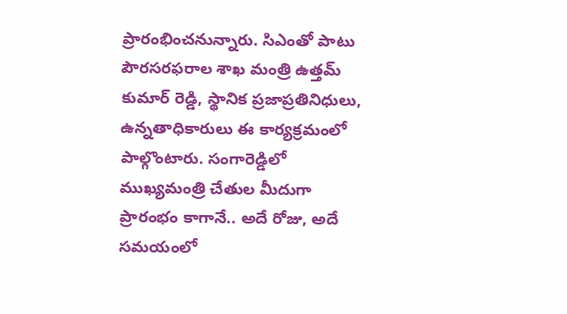ప్రారంభించనున్నారు. సిఎంతో పాటు పౌరసరఫరాల శాఖ మంత్రి ఉత్తమ్ కుమార్ రెడ్డి, స్థానిక ప్రజాప్రతినిధులు, ఉన్నతాధికారులు ఈ కార్యక్రమంలో పాల్గొంటారు. సంగారెడ్డిలో ముఖ్యమంత్రి చేతుల మీదుగా ప్రారంభం కాగానే.. అదే రోజు, అదే సమయంలో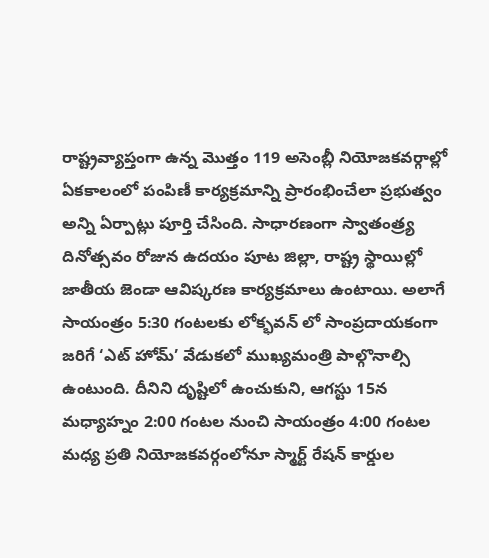రాష్ట్రవ్యాప్తంగా ఉన్న మొత్తం 119 అసెంబ్లీ నియోజకవర్గాల్లో ఏకకాలంలో పంపిణీ కార్యక్రమాన్ని ప్రారంభించేలా ప్రభుత్వం అన్ని ఏర్పాట్లు పూర్తి చేసింది. సాధారణంగా స్వాతంత్ర్య దినోత్సవం రోజున ఉదయం పూట జిల్లా, రాష్ట్ర స్థాయిల్లో జాతీయ జెండా ఆవిష్కరణ కార్యక్రమాలు ఉంటాయి. అలాగే సాయంత్రం 5:30 గంటలకు లోక్భవన్ లో సాంప్రదాయకంగా జరిగే ‘ఎట్ హోమ్’ వేడుకలో ముఖ్యమంత్రి పాల్గొనాల్సి ఉంటుంది. దీనిని దృష్టిలో ఉంచుకుని, ఆగస్టు 15న మధ్యాహ్నం 2:00 గంటల నుంచి సాయంత్రం 4:00 గంటల మధ్య ప్రతి నియోజకవర్గంలోనూ స్మార్ట్ రేషన్ కార్డుల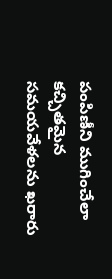పంపిణీని ముగించేలా కచ్చితమైన సమయవేళలను ఖరారు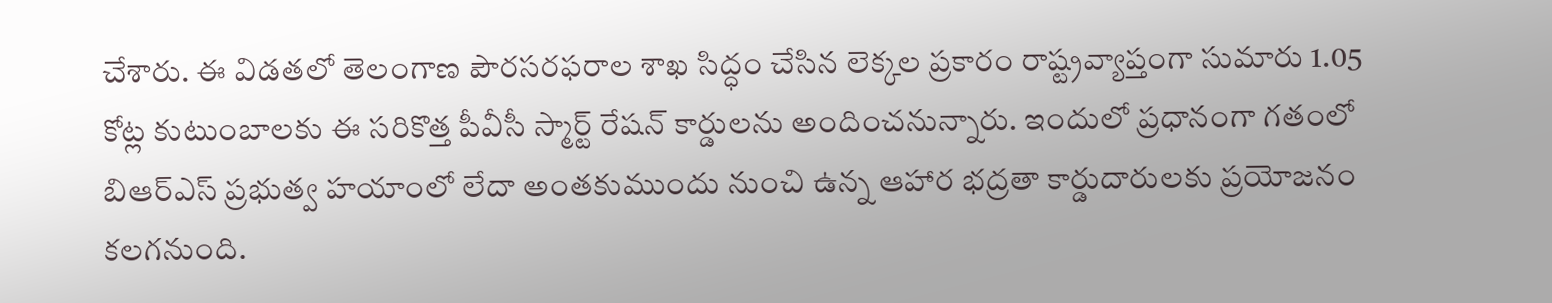చేశారు. ఈ విడతలో తెలంగాణ పౌరసరఫరాల శాఖ సిద్ధం చేసిన లెక్కల ప్రకారం రాష్ట్రవ్యాప్తంగా సుమారు 1.05 కోట్ల కుటుంబాలకు ఈ సరికొత్త పీవీసీ స్మార్ట్ రేషన్ కార్డులను అందించనున్నారు. ఇందులో ప్రధానంగా గతంలో బిఆర్ఎస్ ప్రభుత్వ హయాంలో లేదా అంతకుముందు నుంచి ఉన్న ఆహార భద్రతా కార్డుదారులకు ప్రయోజనం కలగనుంది.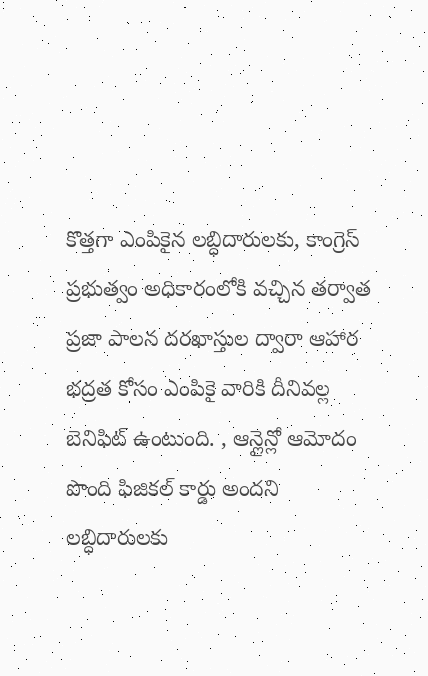కొత్తగా ఎంపికైన లబ్ధిదారులకు, కాంగ్రెస్ ప్రభుత్వం అధికారంలోకి వచ్చిన తర్వాత ప్రజా పాలన దరఖాస్తుల ద్వారా ఆహార భద్రత కోసం ఎంపికై వారికి దీనివల్ల బెనిఫిట్ ఉంటుంది. , ఆన్లైన్లో ఆమోదం పొంది ఫిజికల్ కార్డు అందని లబ్ధిదారులకు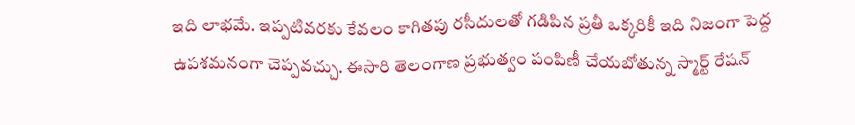ఇది లాభమే. ఇప్పటివరకు కేవలం కాగితపు రసీదులతో గడిపిన ప్రతీ ఒక్కరికీ ఇది నిజంగా పెద్ద ఉపశమనంగా చెప్పవచ్చు. ఈసారి తెలంగాణ ప్రభుత్వం పంపిణీ చేయబోతున్న స్మార్ట్ రేషన్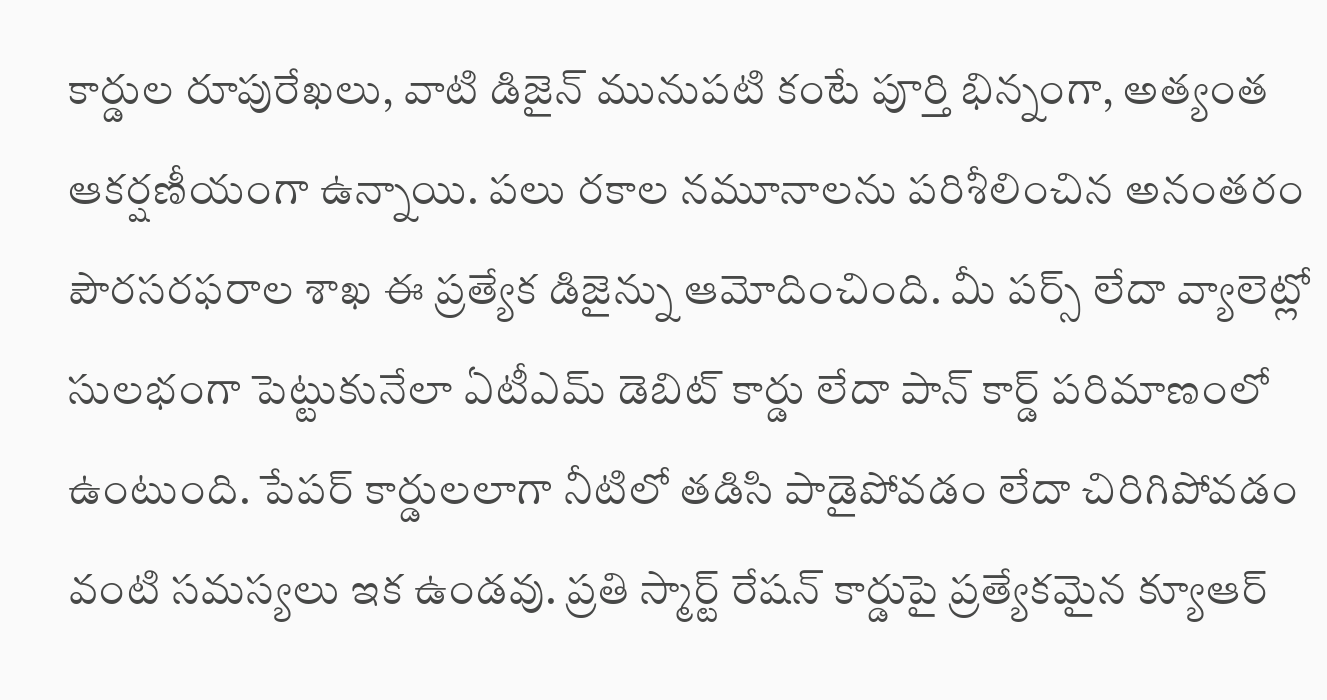కార్డుల రూపురేఖలు, వాటి డిజైన్ మునుపటి కంటే పూర్తి భిన్నంగా, అత్యంత ఆకర్షణీయంగా ఉన్నాయి. పలు రకాల నమూనాలను పరిశీలించిన అనంతరం పౌరసరఫరాల శాఖ ఈ ప్రత్యేక డిజైన్ను ఆమోదించింది. మీ పర్స్ లేదా వ్యాలెట్లో సులభంగా పెట్టుకునేలా ఏటీఎమ్ డెబిట్ కార్డు లేదా పాన్ కార్డ్ పరిమాణంలో ఉంటుంది. పేపర్ కార్డులలాగా నీటిలో తడిసి పాడైపోవడం లేదా చిరిగిపోవడం వంటి సమస్యలు ఇక ఉండవు. ప్రతి స్మార్ట్ రేషన్ కార్డుపై ప్రత్యేకమైన క్యూఆర్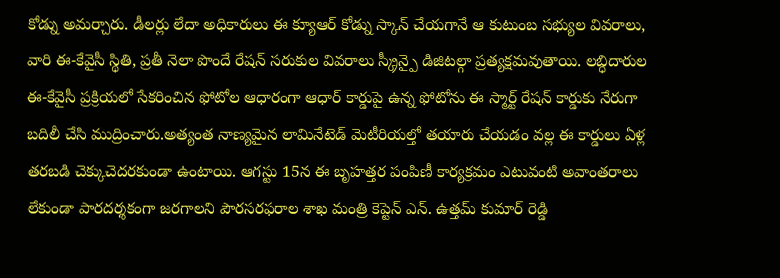కోడ్ను అమర్చారు. డీలర్లు లేదా అధికారులు ఈ క్యూఆర్ కోడ్ను స్కాన్ చేయగానే ఆ కుటుంబ సభ్యుల వివరాలు, వారి ఈ-కేవైసీ స్థితి, ప్రతీ నెలా పొందే రేషన్ సరుకుల వివరాలు స్క్రీన్పై డిజిటల్గా ప్రత్యక్షమవుతాయి. లబ్ధిదారుల ఈ-కేవైసీ ప్రక్రియలో సేకరించిన ఫోటోల ఆధారంగా ఆధార్ కార్డుపై ఉన్న ఫోటోను ఈ స్మార్ట్ రేషన్ కార్డుకు నేరుగా బదిలీ చేసి ముద్రించారు.అత్యంత నాణ్యమైన లామినేటెడ్ మెటీరియల్తో తయారు చేయడం వల్ల ఈ కార్డులు ఏళ్ల తరబడి చెక్కుచెదరకుండా ఉంటాయి. ఆగస్టు 15న ఈ బృహత్తర పంపిణీ కార్యక్రమం ఎటువంటి అవాంతరాలు లేకుండా పారదర్శకంగా జరగాలని పౌరసరఫరాల శాఖ మంత్రి కెప్టెన్ ఎన్. ఉత్తమ్ కుమార్ రెడ్డి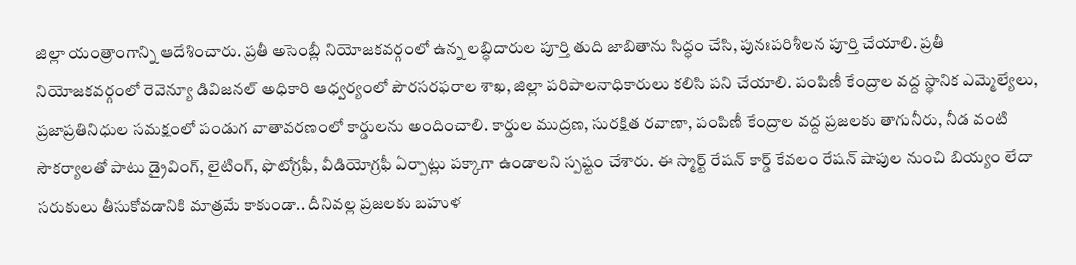జిల్లా యంత్రాంగాన్ని ఆదేశించారు. ప్రతీ అసెంబ్లీ నియోజకవర్గంలో ఉన్న లబ్ధిదారుల పూర్తి తుది జాబితాను సిద్ధం చేసి, పునఃపరిశీలన పూర్తి చేయాలి. ప్రతీ నియోజకవర్గంలో రెవెన్యూ డివిజనల్ అధికారి ఆధ్వర్యంలో పౌరసరఫరాల శాఖ, జిల్లా పరిపాలనాధికారులు కలిసి పని చేయాలి. పంపిణీ కేంద్రాల వద్ద స్థానిక ఎమ్మెల్యేలు, ప్రజాప్రతినిధుల సమక్షంలో పండుగ వాతావరణంలో కార్డులను అందించాలి. కార్డుల ముద్రణ, సురక్షిత రవాణా, పంపిణీ కేంద్రాల వద్ద ప్రజలకు తాగునీరు, నీడ వంటి సౌకర్యాలతో పాటు డ్రైవింగ్, లైటింగ్, ఫొటోగ్రఫీ, వీడియోగ్రఫీ ఏర్పాట్లు పక్కాగా ఉండాలని స్పష్టం చేశారు. ఈ స్మార్ట్ రేషన్ కార్డ్ కేవలం రేషన్ షాపుల నుంచి బియ్యం లేదా సరుకులు తీసుకోవడానికి మాత్రమే కాకుండా.. దీనివల్ల ప్రజలకు బహుళ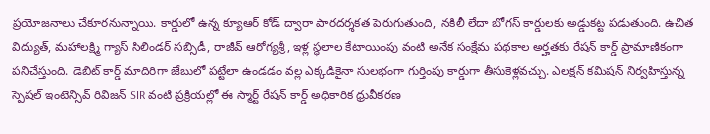ప్రయోజనాలు చేకూరనున్నాయి. కార్డులో ఉన్న క్యూఆర్ కోడ్ ద్వారా పారదర్శకత పెరుగుతుంది, నకిలీ లేదా బోగస్ కార్డులకు అడ్డుకట్ట పడుతుంది. ఉచిత విద్యుత్, మహాలక్ష్మి గ్యాస్ సిలిండర్ సబ్సిడీ, రాజీవ్ ఆరోగ్యశ్రీ, ఇళ్ల స్థలాల కేటాయింపు వంటి అనేక సంక్షేమ పథకాల అర్హతకు రేషన్ కార్డ్ ప్రామాణికంగా పనిచేస్తుంది. డెబిట్ కార్డ్ మాదిరిగా జేబులో పట్టేలా ఉండడం వల్ల ఎక్కడికైనా సులభంగా గుర్తింపు కార్డుగా తీసుకెళ్లవచ్చు. ఎలక్షన్ కమిషన్ నిర్వహిస్తున్న స్పెషల్ ఇంటెన్సివ్ రివిజన్ SIR వంటి ప్రక్రియల్లో ఈ స్మార్ట్ రేషన్ కార్డ్ అధికారిక ధ్రువీకరణ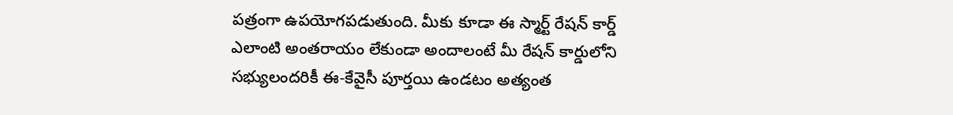పత్రంగా ఉపయోగపడుతుంది. మీకు కూడా ఈ స్మార్ట్ రేషన్ కార్డ్ ఎలాంటి అంతరాయం లేకుండా అందాలంటే మీ రేషన్ కార్డులోని సభ్యులందరికీ ఈ-కేవైసీ పూర్తయి ఉండటం అత్యంత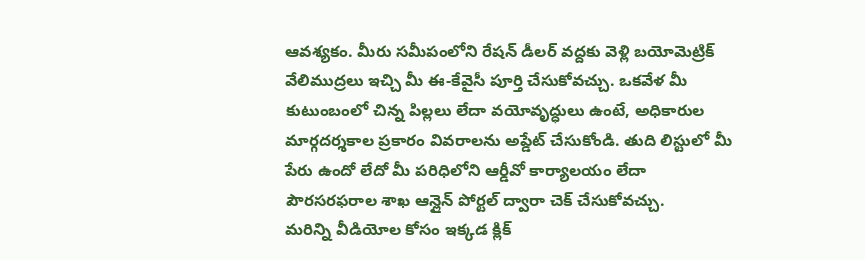ఆవశ్యకం. మీరు సమీపంలోని రేషన్ డీలర్ వద్దకు వెళ్లి బయోమెట్రిక్ వేలిముద్రలు ఇచ్చి మీ ఈ-కేవైసీ పూర్తి చేసుకోవచ్చు. ఒకవేళ మీ కుటుంబంలో చిన్న పిల్లలు లేదా వయోవృద్ధులు ఉంటే, అధికారుల మార్గదర్శకాల ప్రకారం వివరాలను అప్డేట్ చేసుకోండి. తుది లిస్టులో మీ పేరు ఉందో లేదో మీ పరిధిలోని ఆర్డీవో కార్యాలయం లేదా పౌరసరఫరాల శాఖ ఆన్లైన్ పోర్టల్ ద్వారా చెక్ చేసుకోవచ్చు.
మరిన్ని వీడియోల కోసం ఇక్కడ క్లిక్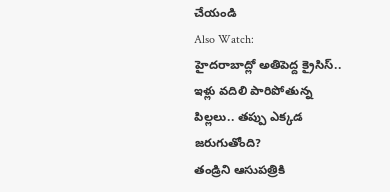చేయండి
Also Watch:
హైదరాబాద్లో అతిపెద్ద క్రైసిస్.. ఇళ్లు వదిలి పారిపోతున్న పిల్లలు.. తప్పు ఎక్కడ జరుగుతోంది?
తండ్రిని ఆసుపత్రికి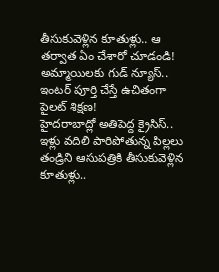తీసుకువెళ్లిన కూతుళ్లు.. ఆ తర్వాత ఏం చేశారో చూడండి!
అమ్మాయిలకు గుడ్ న్యూస్.. ఇంటర్ పూర్తి చేస్తే ఉచితంగా పైలట్ శిక్షణ!
హైదరాబాద్లో అతిపెద్ద క్రైసిస్.. ఇళ్లు వదిలి పారిపోతున్న పిల్లలు
తండ్రిని ఆసుపత్రికి తీసుకువెళ్లిన కూతుళ్లు..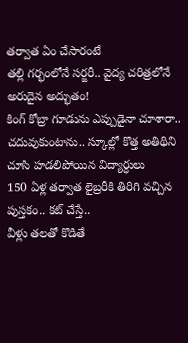తర్వాత ఏం చేసారంటే
తల్లి గర్భంలోనే సర్జరీ.. వైద్య చరిత్రలోనే అరుదైన అద్భుతం!
కింగ్ కోబ్రా గూడును ఎప్పుడైనా చూశారా..
చదువుకుంటాను.. స్కూల్లో కొత్త అతిథిని చూసి హడలిపోయిన విద్యార్ధులు
150 ఏళ్ల తర్వాత లైబ్రరీకి తిరిగి వచ్చిన పుస్తకం.. కట్ చేస్తే..
వీళ్లు తలతో కొడితే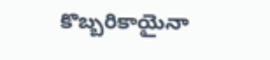కొబ్బరికాయైనా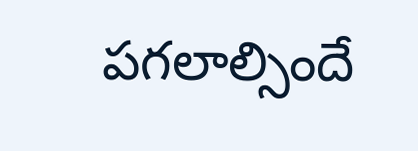పగలాల్సిందే